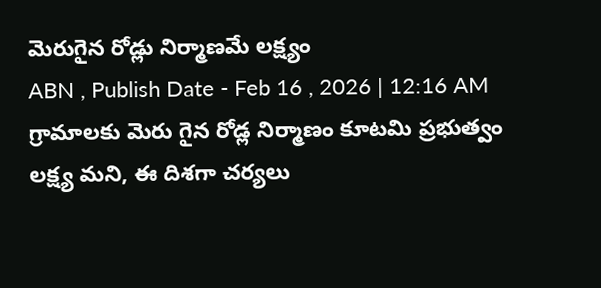మెరుగైన రోడ్లు నిర్మాణమే లక్ష్యం
ABN , Publish Date - Feb 16 , 2026 | 12:16 AM
గ్రామాలకు మెరు గైన రోడ్ల నిర్మాణం కూటమి ప్రభుత్వం లక్ష్య మని, ఈ దిశగా చర్యలు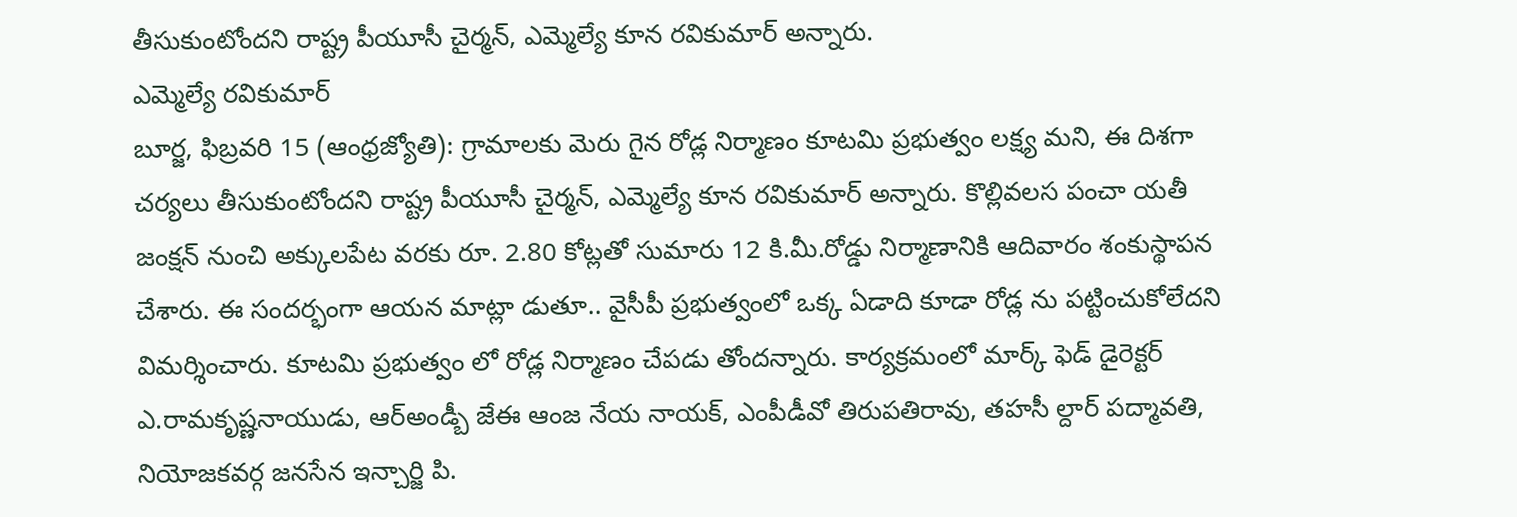తీసుకుంటోందని రాష్ట్ర పీయూసీ చైర్మన్, ఎమ్మెల్యే కూన రవికుమార్ అన్నారు.
ఎమ్మెల్యే రవికుమార్
బూర్జ, ఫిబ్రవరి 15 (ఆంధ్రజ్యోతి): గ్రామాలకు మెరు గైన రోడ్ల నిర్మాణం కూటమి ప్రభుత్వం లక్ష్య మని, ఈ దిశగా చర్యలు తీసుకుంటోందని రాష్ట్ర పీయూసీ చైర్మన్, ఎమ్మెల్యే కూన రవికుమార్ అన్నారు. కొల్లివలస పంచా యతీ జంక్షన్ నుంచి అక్కులపేట వరకు రూ. 2.80 కోట్లతో సుమారు 12 కి.మీ.రోడ్డు నిర్మాణానికి ఆదివారం శంకుస్థాపన చేశారు. ఈ సందర్భంగా ఆయన మాట్లా డుతూ.. వైసీపీ ప్రభుత్వంలో ఒక్క ఏడాది కూడా రోడ్ల ను పట్టించుకోలేదని విమర్శించారు. కూటమి ప్రభుత్వం లో రోడ్ల నిర్మాణం చేపడు తోందన్నారు. కార్యక్రమంలో మార్క్ ఫెడ్ డైరెక్టర్ ఎ.రామకృష్ణనాయుడు, ఆర్అండ్బీ జేఈ ఆంజ నేయ నాయక్, ఎంపీడీవో తిరుపతిరావు, తహసీ ల్దార్ పద్మావతి, నియోజకవర్గ జనసేన ఇన్చార్జి పి.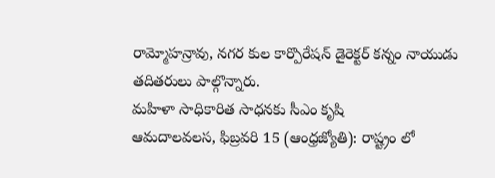రామ్మోహన్రావు, నగర కుల కార్పొరేషన్ డైరెక్టర్ కన్నం నాయుడు తదితరులు పాల్గొన్నారు.
మహిళా సాధికారిత సాధనకు సీఎం కృషి
ఆమదాలవలస, ఫిబ్రవరి 15 (ఆంధ్రజ్యోతి): రాష్ట్రం లో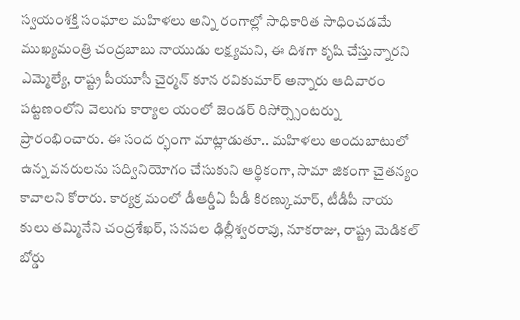స్వయంశక్తి సంఘాల మహిళలు అన్ని రంగాల్లో సాధికారిత సాధించడమే ముఖ్యమంత్రి చంద్రబాబు నాయుడు లక్ష్యమని, ఈ దిశగా కృషి చేస్తున్నారని ఎమ్మెల్యే, రాష్ట్ర పీయూసీ చైర్మన్ కూన రవికుమార్ అన్నారు ఆదివారం పట్టణంలోని వెలుగు కార్యాల యంలో జెండర్ రిసోర్స్సెంటర్ను ప్రారంభించారు. ఈ సంద ర్భంగా మాట్లాడుతూ.. మహిళలు అందుబాటులో ఉన్న వనరులను సద్వినియోగం చేసుకుని ఆర్థికంగా, సామా జికంగా చైతన్యం కావాలని కోరారు. కార్యక్ర మంలో డీఆర్డీఏ పీడీ కిరణ్కుమార్, టీడీపీ నాయ కులు తమ్మినేని చంద్రశేఖర్, సనపల ఢిల్లీశ్వరరావు, నూకరాజు, రాష్ట్ర మెడికల్ బోర్డు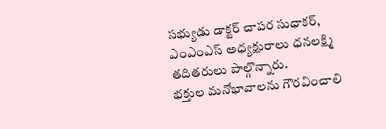సభ్యుడు డాక్టర్ చాపర సుధాకర్, ఎంఎంఎస్ అధ్యక్షురాలు ధనలక్ష్మి తదితరులు పాల్గొన్నారు.
భక్తుల మనోభావాలను గౌరవించాలి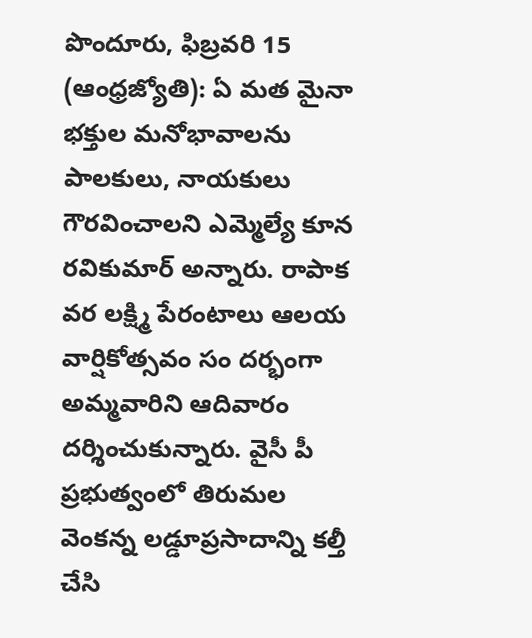పొందూరు, ఫిబ్రవరి 15 (ఆంధ్రజ్యోతి): ఏ మత మైనా భక్తుల మనోభావాలను పాలకులు, నాయకులు గౌరవించాలని ఎమ్మెల్యే కూన రవికుమార్ అన్నారు. రాపాక వర లక్ష్మి పేరంటాలు ఆలయ వార్షికోత్సవం సం దర్భంగా అమ్మవారిని ఆదివారం దర్శించుకున్నారు. వైసీ పీ ప్రభుత్వంలో తిరుమల వెంకన్న లడ్డూప్రసాదాన్ని కల్తీ చేసి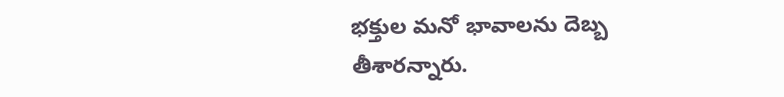భక్తుల మనో భావాలను దెబ్బ తీశారన్నారు.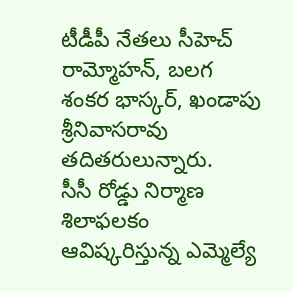టీడీపీ నేతలు సీహెచ్ రామ్మోహన్, బలగ శంకర భాస్కర్, ఖండాపు శ్రీనివాసరావు తదితరులున్నారు.
సీసీ రోడ్డు నిర్మాణ శిలాఫలకం ఆవిష్కరిస్తున్న ఎమ్మెల్యే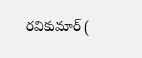రవికుమార్ (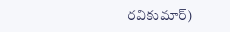రవికుమార్)